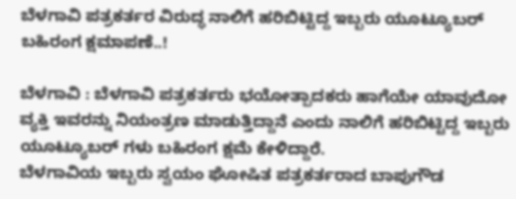ಬೆಳಗಾವಿ ಪತ್ರಕರ್ತರ ವಿರುದ್ಧ ನಾಲಿಗೆ ಹರಿಬಿಟ್ಟಿದ್ದ ಇಬ್ಬರು ಯೂಟ್ಯೂಬರ್ ಬಹಿರಂಗ ಕ್ಷಮಾಪಣೆ..!

ಬೆಳಗಾವಿ : ಬೆಳಗಾವಿ ಪತ್ರಕರ್ತರು ಭಯೋತ್ಪಾದಕರು ಹಾಗೆಯೇ ಯಾವುದೋ ವ್ಯಕ್ತಿ ಇವರನ್ನು ನಿಯಂತ್ರಣ ಮಾಡುತ್ತಿದ್ದಾನೆ ಎಂದು ನಾಲಿಗೆ ಹರಿಬಿಟ್ಟಿದ್ದ ಇಬ್ಬರು ಯೂಟ್ಯೂಬರ್ ಗಳು ಬಹಿರಂಗ ಕ್ಷಮೆ ಕೇಳಿದ್ದಾರೆ.
ಬೆಳಗಾವಿಯ ಇಬ್ಬರು ಸ್ವಯಂ ಘೋಷಿತ ಪತ್ರಕರ್ತರಾದ ಬಾಪುಗೌಡ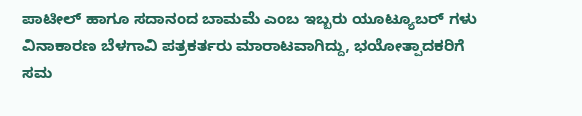ಪಾಟೀಲ್ ಹಾಗೂ ಸದಾನಂದ ಬಾಮಮೆ ಎಂಬ ಇಬ್ಬರು ಯೂಟ್ಯೂಬರ್ ಗಳು ವಿನಾಕಾರಣ ಬೆಳಗಾವಿ ಪತ್ರಕರ್ತರು ಮಾರಾಟವಾಗಿದ್ದು, ಭಯೋತ್ಪಾದಕರಿಗೆ ಸಮ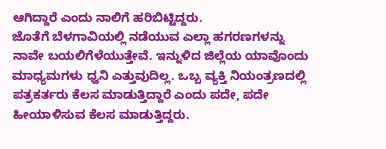ಆಗಿದ್ದಾರೆ ಎಂದು ನಾಲಿಗೆ ಹರಿಬಿಟ್ಟಿದ್ದರು.
ಜೊತೆಗೆ ಬೆಳಗಾವಿಯಲ್ಲಿ ನಡೆಯುವ ಎಲ್ಲಾ ಹಗರಣಗಳನ್ನು ನಾವೇ ಬಯಲಿಗೆಳೆಯುತ್ತೇವೆ. ಇನ್ನುಳಿದ ಜಿಲ್ಲೆಯ ಯಾವೊಂದು ಮಾಧ್ಯಮಗಳು ಧ್ವನಿ ಎತ್ತುವುದಿಲ್ಲ. ಒಬ್ಬ ವ್ಯಕ್ತಿ ನಿಯಂತ್ರಣದಲ್ಲಿ ಪತ್ರಕರ್ತರು ಕೆಲಸ ಮಾಡುತ್ತಿದ್ದಾರೆ ಎಂದು ಪದೇ, ಪದೇ ಹೀಯಾಳಿಸುವ ಕೆಲಸ ಮಾಡುತ್ತಿದ್ದರು.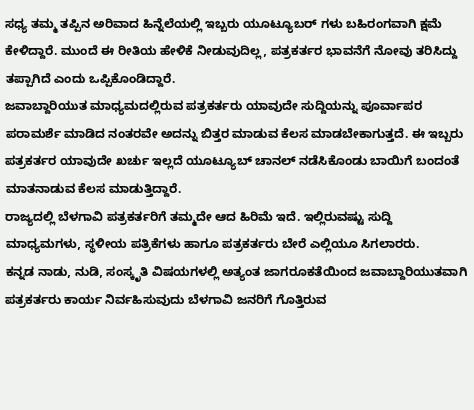ಸಧ್ಯ ತಮ್ಮ ತಪ್ಪಿನ ಅರಿವಾದ ಹಿನ್ನೆಲೆಯಲ್ಲಿ ಇಬ್ಬರು ಯೂಟ್ಯೂಬರ್ ಗಳು ಬಹಿರಂಗವಾಗಿ ಕ್ಷಮೆ ಕೇಳಿದ್ದಾರೆ. ಮುಂದೆ ಈ ರೀತಿಯ ಹೇಳಿಕೆ ನೀಡುವುದಿಲ್ಲ, ಪತ್ರಕರ್ತರ ಭಾವನೆಗೆ ನೋವು ತರಿಸಿದ್ದು ತಪ್ಪಾಗಿದೆ ಎಂದು ಒಪ್ಪಿಕೊಂಡಿದ್ದಾರೆ.
ಜವಾಬ್ದಾರಿಯುತ ಮಾಧ್ಯಮದಲ್ಲಿರುವ ಪತ್ರಕರ್ತರು ಯಾವುದೇ ಸುದ್ದಿಯನ್ನು ಪೂರ್ವಾಪರ ಪರಾಮರ್ಶೆ ಮಾಡಿದ ನಂತರವೇ ಅದನ್ನು ಬಿತ್ತರ ಮಾಡುವ ಕೆಲಸ ಮಾಡಬೇಕಾಗುತ್ತದೆ. ಈ ಇಬ್ಬರು ಪತ್ರಕರ್ತರ ಯಾವುದೇ ಖರ್ಚು ಇಲ್ಲದೆ ಯೂಟ್ಯೂಬ್ ಚಾನಲ್ ನಡೆಸಿಕೊಂಡು ಬಾಯಿಗೆ ಬಂದಂತೆ ಮಾತನಾಡುವ ಕೆಲಸ ಮಾಡುತ್ತಿದ್ದಾರೆ.
ರಾಜ್ಯದಲ್ಲಿ ಬೆಳಗಾವಿ ಪತ್ರಕರ್ತರಿಗೆ ತಮ್ಮದೇ ಆದ ಹಿರಿಮೆ ಇದೆ. ಇಲ್ಲಿರುವಷ್ಟು ಸುದ್ದಿ ಮಾಧ್ಯಮಗಳು, ಸ್ಥಳೀಯ ಪತ್ರಿಕೆಗಳು ಹಾಗೂ ಪತ್ರಕರ್ತರು ಬೇರೆ ಎಲ್ಲಿಯೂ ಸಿಗಲಾರರು.
ಕನ್ನಡ ನಾಡು, ನುಡಿ, ಸಂಸ್ಕೃತಿ ವಿಷಯಗಳಲ್ಲಿ ಅತ್ಯಂತ ಜಾಗರೂಕತೆಯಿಂದ ಜವಾಬ್ದಾರಿಯುತವಾಗಿ ಪತ್ರಕರ್ತರು ಕಾರ್ಯ ನಿರ್ವಹಿಸುವುದು ಬೆಳಗಾವಿ ಜನರಿಗೆ ಗೊತ್ತಿರುವ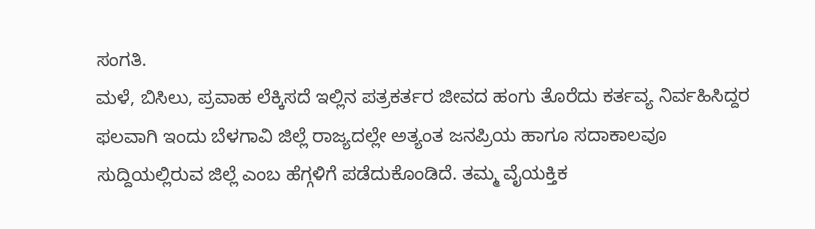ಸಂಗತಿ.
ಮಳೆ, ಬಿಸಿಲು, ಪ್ರವಾಹ ಲೆಕ್ಕಿಸದೆ ಇಲ್ಲಿನ ಪತ್ರಕರ್ತರ ಜೀವದ ಹಂಗು ತೊರೆದು ಕರ್ತವ್ಯ ನಿರ್ವಹಿಸಿದ್ದರ ಫಲವಾಗಿ ಇಂದು ಬೆಳಗಾವಿ ಜಿಲ್ಲೆ ರಾಜ್ಯದಲ್ಲೇ ಅತ್ಯಂತ ಜನಪ್ರಿಯ ಹಾಗೂ ಸದಾಕಾಲವೂ ಸುದ್ದಿಯಲ್ಲಿರುವ ಜಿಲ್ಲೆ ಎಂಬ ಹೆಗ್ಗಳಿಗೆ ಪಡೆದುಕೊಂಡಿದೆ. ತಮ್ಮ ವೈಯಕ್ತಿಕ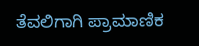ತೆವಲಿಗಾಗಿ ಪ್ರಾಮಾಣಿಕ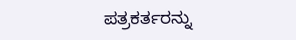ಪತ್ರಕರ್ತರನ್ನು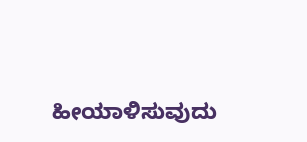ಹೀಯಾಳಿಸುವುದು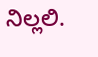ನಿಲ್ಲಲಿ.